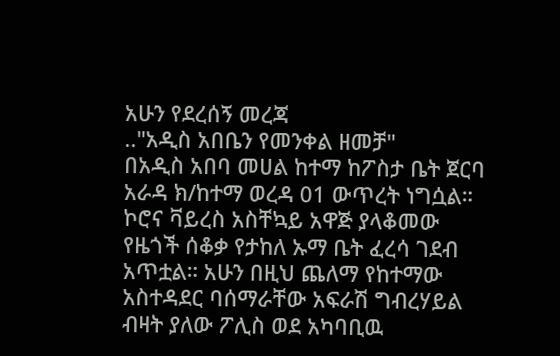አሁን የደረሰኝ መረጃ
.."አዲስ አበቤን የመንቀል ዘመቻ"
በአዲስ አበባ መሀል ከተማ ከፖስታ ቤት ጀርባ አራዳ ክ/ከተማ ወረዳ 01 ውጥረት ነግሷል። ኮሮና ቫይረስ አስቸኳይ አዋጅ ያላቆመው የዜጎች ሰቆቃ የታከለ ኡማ ቤት ፈረሳ ገደብ አጥቷል። አሁን በዚህ ጨለማ የከተማው አስተዳደር ባሰማራቸው አፍራሽ ግብረሃይል ብዛት ያለው ፖሊስ ወደ አካባቢዉ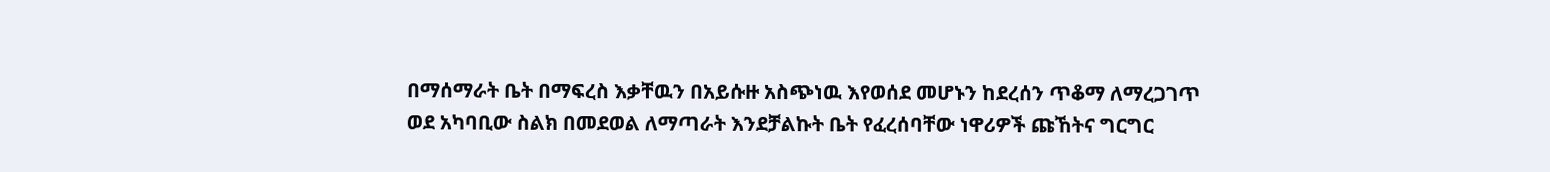በማሰማራት ቤት በማፍረስ እቃቸዉን በአይሱዙ አስጭነዉ እየወሰደ መሆኑን ከደረሰን ጥቆማ ለማረጋገጥ ወደ አካባቢው ስልክ በመደወል ለማጣራት እንደቻልኩት ቤት የፈረሰባቸው ነዋሪዎች ጩኸትና ግርግር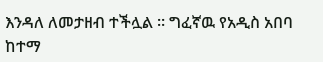እንዳለ ለመታዘብ ተችሏል ። ግፈኛዉ የአዲስ አበባ ከተማ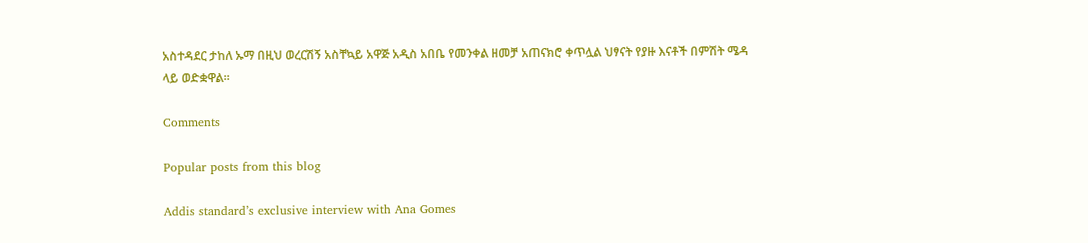አስተዳደር ታከለ ኡማ በዚህ ወረርሽኝ አስቸኳይ አዋጅ አዲስ አበቤ የመንቀል ዘመቻ አጠናክሮ ቀጥሏል ህፃናት የያዙ እናቶች በምሽት ሜዳ ላይ ወድቋዋል።

Comments

Popular posts from this blog

Addis standard’s exclusive interview with Ana Gomes